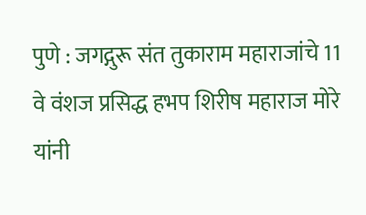पुणे : जगद्गुरू संत तुकाराम महाराजांचे 11 वे वंशज प्रसिद्ध हभप शिरीष महाराज मोरे यांनी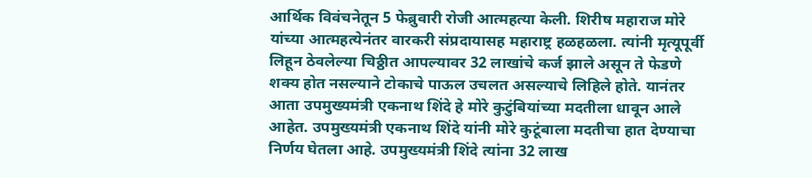आर्थिक विवंचनेतून 5 फेब्रुवारी रोजी आत्महत्या केली. शिरीष महाराज मोरे यांच्या आत्महत्येनंतर वारकरी संप्रदायासह महाराष्ट्र हळहळला. त्यांनी मृत्यूपूर्वी लिहून ठेवलेल्या चिठ्ठीत आपल्यावर 32 लाखांचे कर्ज झाले असून ते फेडणे शक्य होत नसल्याने टोकाचे पाऊल उचलत असल्याचे लिहिले होते. यानंतर आता उपमुख्यमंत्री एकनाथ शिंदे हे मोरे कुटुंबियांच्या मदतीला धावून आले आहेत. उपमुख्यमंत्री एकनाथ शिंदे यांनी मोरे कुटूंबाला मदतीचा हात देण्याचा निर्णय घेतला आहे. उपमुख्यमंत्री शिंदे त्यांना 32 लाख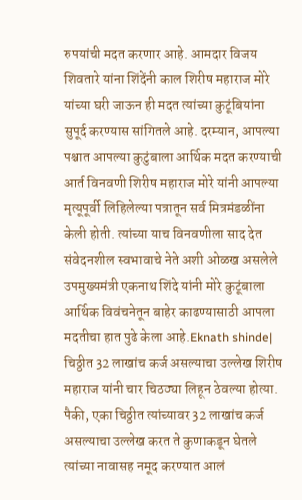रुपयांची मदत करणार आहे. आमदार विजय शिवतारे यांना शिंदेंनी काल शिरीष महाराज मोरे यांच्या घरी जाऊन ही मदत त्यांच्या कुटूंबियांना सुपूर्द करण्यास सांगितले आहे. दरम्यान, आपल्या पश्चात आपल्या कुटुंबाला आर्थिक मदत करण्याची आर्त विनवणी शिरीष महाराज मोरे यांनी आपल्या मृत्यूपूर्वी लिहिलेल्या पत्रातून सर्व मित्रमंडळींना केली होती. त्यांच्या याच विनवणीला साद देत संवेदनशील स्वभावाचे नेते अशी ओळख असलेले उपमुख्यमंत्री एकनाथ शिंदे यांनी मोरे कुटूंबाला आर्थिक विवंचनेतून बाहेर काढण्यासाठी आपला मदतीचा हात पुढे केला आहे.Eknath shinde| चिठ्ठीत 32 लाखांच कर्ज असल्याचा उल्लेख शिरीष महाराज यांनी चार चिठठ्या लिहून ठेवल्या होत्या. पैकी, एका चिठ्ठीत त्यांच्यावर 32 लाखांच कर्ज असल्याचा उल्लेख करत ते कुणाकडून घेतले त्यांच्या नावासह नमूद करण्यात आलं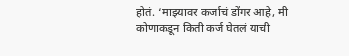होतं. ‘माझ्यावर कर्जाचं डोंगर आहे, मी कोणाकडून किती कर्ज घेतलं याची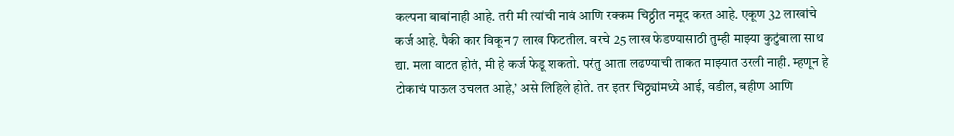कल्पना बाबांनाही आहे. तरी मी त्यांची नावं आणि रक्कम चिठ्ठीत नमूद करत आहे. एकूण 32 लाखांचे कर्ज आहे. पैकी कार विकून 7 लाख फिटतील. वरचे 25 लाख फेडण्यासाठी तुम्ही माझ्या कुटुंबाला साथ द्या. मला वाटत होतं, मी हे कर्ज फेडू शकतो. परंतु आता लढण्याची ताकत माझ्यात उरली नाही. म्हणून हे टोकाचं पाऊल उचलत आहे,’ असे लिहिले होते. तर इतर चिठ्ठ्यांमध्ये आई, वडील, बहीण आणि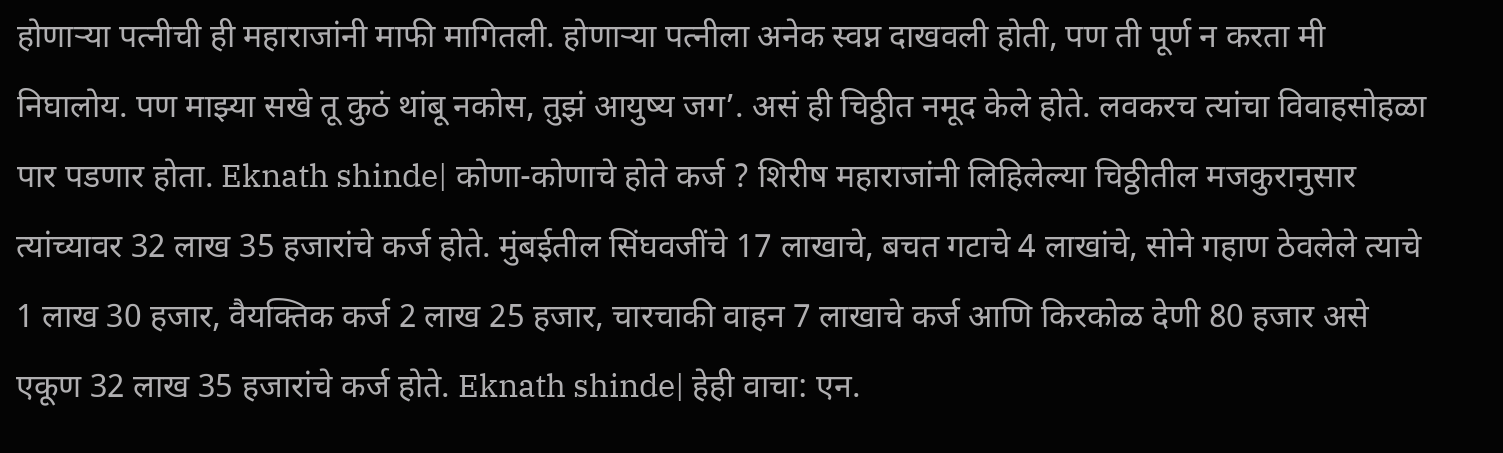होणाऱ्या पत्नीची ही महाराजांनी माफी मागितली. होणाऱ्या पत्नीला अनेक स्वप्न दाखवली होती, पण ती पूर्ण न करता मी निघालोय. पण माझ्या सखे तू कुठं थांबू नकोस, तुझं आयुष्य जग’. असं ही चिठ्ठीत नमूद केले होते. लवकरच त्यांचा विवाहसोहळा पार पडणार होता. Eknath shinde| कोणा-कोणाचे होते कर्ज ? शिरीष महाराजांनी लिहिलेल्या चिठ्ठीतील मजकुरानुसार त्यांच्यावर 32 लाख 35 हजारांचे कर्ज होते. मुंबईतील सिंघवजींचे 17 लाखाचे, बचत गटाचे 4 लाखांचे, सोने गहाण ठेवलेले त्याचे 1 लाख 30 हजार, वैयक्तिक कर्ज 2 लाख 25 हजार, चारचाकी वाहन 7 लाखाचे कर्ज आणि किरकोळ देणी 80 हजार असे एकूण 32 लाख 35 हजारांचे कर्ज होते. Eknath shinde| हेही वाचा: एन.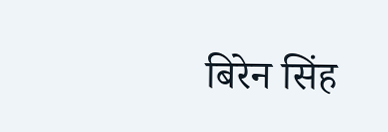बिरेन सिंह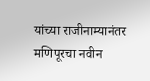यांच्या राजीनाम्यानंतर मणिपूरचा नवीन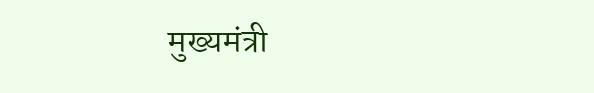मुख्यमंत्री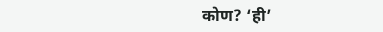कोण? ‘ही’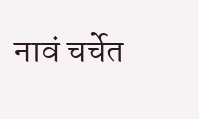नावं चर्चेत